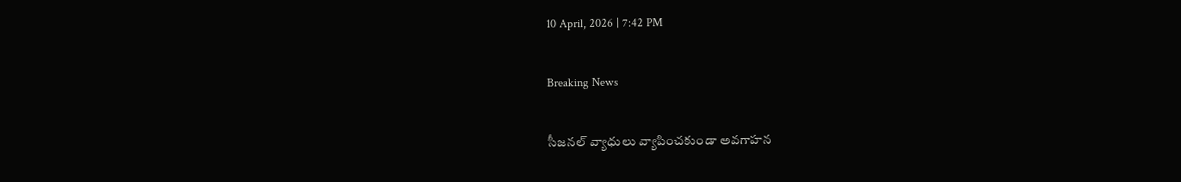10 April, 2026 | 7:42 PM

Breaking News

సీజనల్ వ్యాధులు వ్యాపించకుండా అవగాహన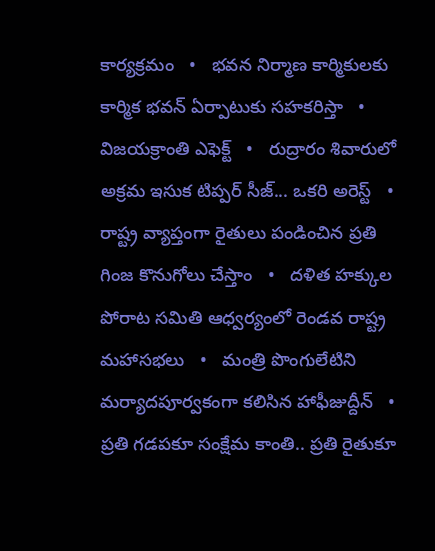కార్యక్రమం   •   భవన నిర్మాణ కార్మికులకు కార్మిక భవన్ ఏర్పాటుకు సహకరిస్తా   •   విజయక్రాంతి ఎఫెక్ట్   •   రుద్రారం శివారులో అక్రమ ఇసుక టిప్పర్ సీజ్... ఒకరి అరెస్ట్   •   రాష్ట్ర వ్యాప్తంగా రైతులు పండించిన ప్రతి గింజ కొనుగోలు చేస్తాం   •   దళిత హక్కుల పోరాట సమితి ఆధ్వర్యంలో రెండవ రాష్ట్ర మహాసభలు   •   మంత్రి పొంగులేటిని మర్యాదపూర్వకంగా కలిసిన హాఫీజుద్దీన్   •   ప్రతి గడపకూ సంక్షేమ కాంతి.. ప్రతి రైతుకూ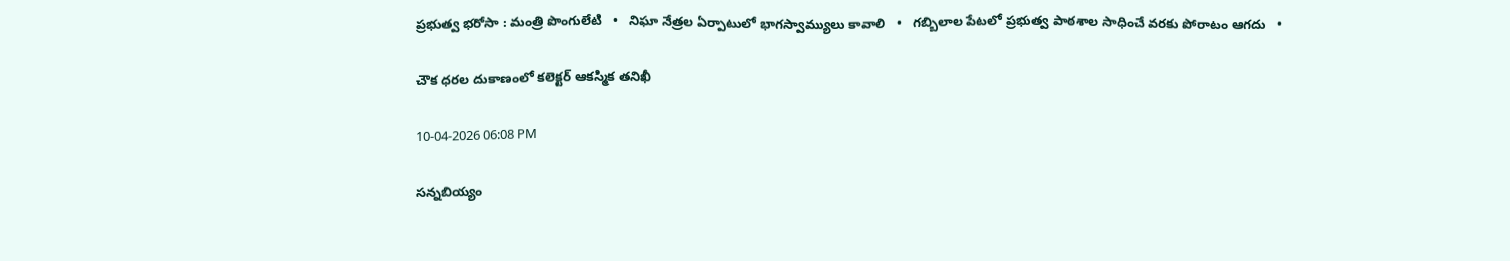ప్రభుత్వ భరోసా : మంత్రి పొంగులేటి   •   నిఘా నేత్రల ఏర్పాటులో భాగస్వామ్యులు కావాలి   •   గబ్బిలాల పేటలో ప్రభుత్వ పాఠశాల సాధించే వరకు పోరాటం ఆగదు   •

చౌక ధరల దుకాణంలో కలెక్టర్ ఆకస్మిక తనిఖీ

10-04-2026 06:08 PM

సన్నబియ్యం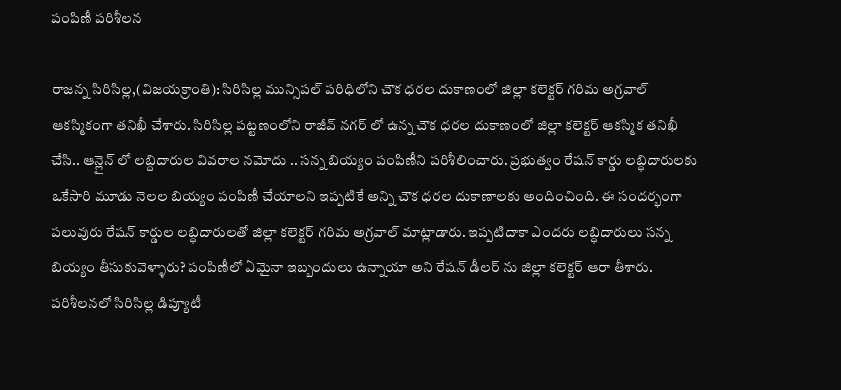పంపిణీ పరిశీలన

రాజన్న సిరిసిల్ల,(విజయక్రాంతి): సిరిసిల్ల మున్సిపల్ పరిధిలోని చౌక ధరల దుకాణంలో జిల్లా కలెక్టర్ గరిమ అగ్రవాల్ ఆకస్మికంగా తనిఖీ చేశారు. సిరిసిల్ల పట్టణంలోని రాజీవ్ నగర్ లో ఉన్న చౌక ధరల దుకాణంలో జిల్లా కలెక్టర్ ఆకస్మిక తనిఖీ చేసి.. ఆన్లైన్ లో లబ్దిదారుల వివరాల నమోదు .. సన్న బియ్యం పంపిణీని పరిశీలించారు. ప్రభుత్వం రేషన్ కార్డు లబ్ధిదారులకు ఒకేసారి మూడు నెలల బియ్యం పంపిణీ చేయాలని ఇప్పటికే అన్ని చౌక ధరల దుకాణాలకు అందించింది. ఈ సందర్భంగా పలువురు రేషన్ కార్డుల లబ్ధిదారులతో జిల్లా కలెక్టర్ గరిమ అగ్రవాల్ మాట్లాడారు. ఇప్పటిదాకా ఎందరు లబ్ధిదారులు సన్న బియ్యం తీసుకువెళ్ళారు? పంపిణీలో ఏమైనా ఇబ్బందులు ఉన్నాయా అని రేషన్ డీలర్ ను జిల్లా కలెక్టర్ ఆరా తీశారు. పరిశీలనలో సిరిసిల్ల డిప్యూటీ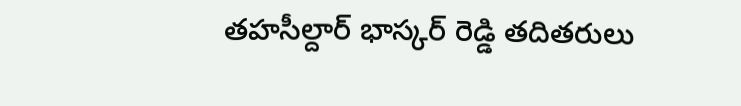తహసీల్దార్ భాస్కర్ రెడ్డి తదితరులు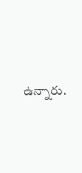ఉన్నారు.